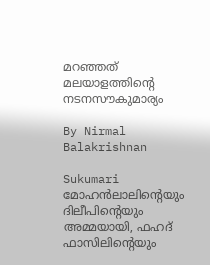മറഞ്ഞത് മലയാളത്തിന്റെ നടനസൗകുമാര്യം

By Nirmal Balakrishnan

Sukumari
മോഹന്‍ലാലിന്റെയും ദിലീപിന്റെയും അമ്മയായി, ഫഹദ് ഫാസിലിന്റെയും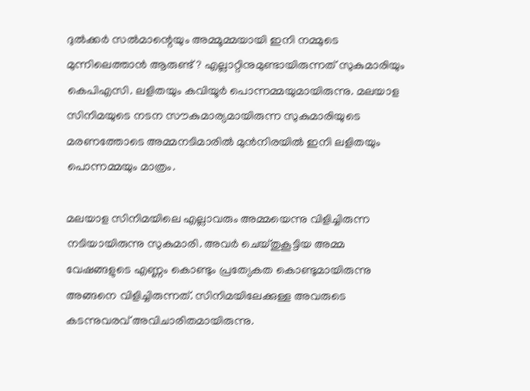ദുല്‍ക്കര്‍ സല്‍മാന്റെയും അമ്മൂമ്മയായി ഇനി നമ്മുടെ മുന്നിലെത്താന്‍ ആരുണ്ട്? എല്ലാറ്റിനുമുണ്ടായിരുന്നത് സുകുമാരിയും കെപിഎസി. ലളിതയും കവിയൂര്‍ പൊന്നമ്മയുമായിരുന്നു. മലയാള സിനിമയുടെ നടന സൗകുമാര്യമായിരുന്ന സുകുമാരിയുടെ മരണത്തോടെ അമ്മനടിമാരില്‍ മുന്‍നിരയില്‍ ഇനി ലളിതയും പൊന്നമ്മയും മാത്രം.

മലയാള സിനിമയിലെ എല്ലാവരും അമ്മയെന്നു വിളിച്ചിരുന്ന നടിയായിരുന്നു സുകുമാരി. അവര്‍ ചെയ്തുകൂട്ടിയ അമ്മ വേഷങ്ങളുടെ എണ്ണം കൊണ്ടും പ്രത്യേകത കൊണ്ടുമായിരുന്നു അങ്ങനെ വിളിച്ചിരുന്നത്. സിനിമയിലേക്കുള്ള അവരുടെ കടന്നുവരവ് അവിചാരിതമായിരുന്നു.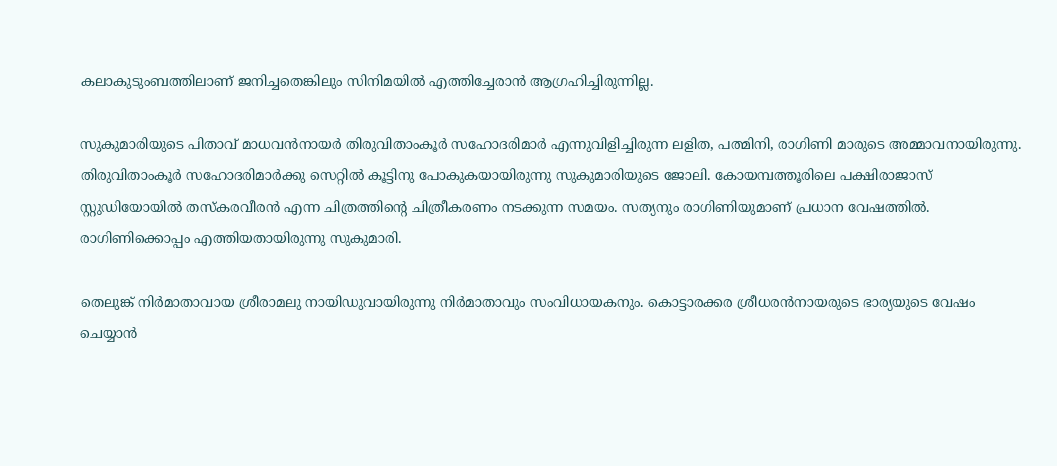കലാകുടുംബത്തിലാണ് ജനിച്ചതെങ്കിലും സിനിമയില്‍ എത്തിച്ചേരാന്‍ ആഗ്രഹിച്ചിരുന്നില്ല.

സുകുമാരിയുടെ പിതാവ് മാധവന്‍നായര്‍ തിരുവിതാംകൂര്‍ സഹോദരിമാര്‍ എന്നുവിളിച്ചിരുന്ന ലളിത, പത്മിനി, രാഗിണി മാരുടെ അമ്മാവനായിരുന്നു. തിരുവിതാംകൂര്‍ സഹോദരിമാര്‍ക്കു സെറ്റില്‍ കൂട്ടിനു പോകുകയായിരുന്നു സുകുമാരിയുടെ ജോലി. കോയമ്പത്തൂരിലെ പക്ഷിരാജാസ് സ്റ്റുഡിയോയില്‍ തസ്‌കരവീരന്‍ എന്ന ചിത്രത്തിന്റെ ചിത്രീകരണം നടക്കുന്ന സമയം. സത്യനും രാഗിണിയുമാണ് പ്രധാന വേഷത്തില്‍. രാഗിണിക്കൊപ്പം എത്തിയതായിരുന്നു സുകുമാരി.

തെലുങ്ക് നിര്‍മാതാവായ ശ്രീരാമലു നായിഡുവായിരുന്നു നിര്‍മാതാവും സംവിധായകനും. കൊട്ടാരക്കര ശ്രീധരന്‍നായരുടെ ഭാര്യയുടെ വേഷം ചെയ്യാന്‍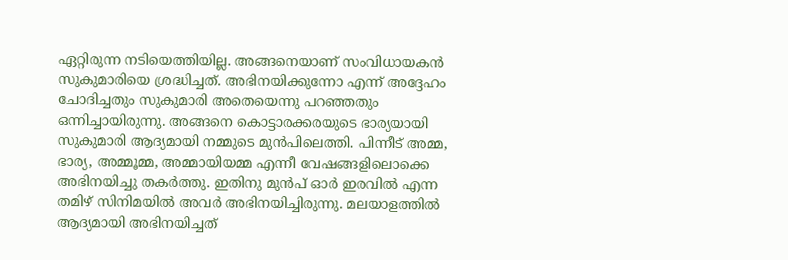ഏറ്റിരുന്ന നടിയെത്തിയില്ല. അങ്ങനെയാണ് സംവിധായകന്‍ സുകുമാരിയെ ശ്രദ്ധിച്ചത്. അഭിനയിക്കുന്നോ എന്ന് അദ്ദേഹം ചോദിച്ചതും സുകുമാരി അതെയെന്നു പറഞ്ഞതും ഒന്നിച്ചായിരുന്നു. അങ്ങനെ കൊട്ടാരക്കരയുടെ ഭാര്യയായി സുകുമാരി ആദ്യമായി നമ്മുടെ മുന്‍പിലെത്തി. പിന്നീട് അമ്മ, ഭാര്യ, അമ്മൂമ്മ, അമ്മായിയമ്മ എന്നീ വേഷങ്ങളിലൊക്കെ അഭിനയിച്ചു തകര്‍ത്തു. ഇതിനു മുന്‍പ് ഓര്‍ ഇരവില്‍ എന്ന തമിഴ് സിനിമയില്‍ അവര്‍ അഭിനയിച്ചിരുന്നു. മലയാളത്തില്‍ ആദ്യമായി അഭിനയിച്ചത്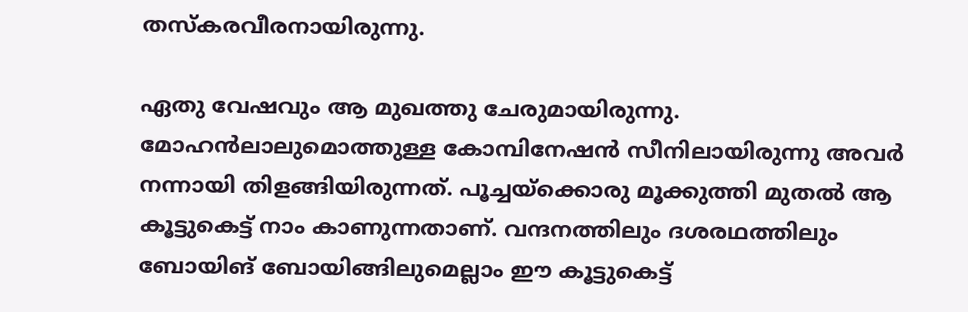തസ്‌കരവീരനായിരുന്നു.

ഏതു വേഷവും ആ മുഖത്തു ചേരുമായിരുന്നു. മോഹന്‍ലാലുമൊത്തുള്ള കോമ്പിനേഷന്‍ സീനിലായിരുന്നു അവര്‍ നന്നായി തിളങ്ങിയിരുന്നത്. പൂച്ചയ്‌ക്കൊരു മൂക്കുത്തി മുതല്‍ ആ കൂട്ടുകെട്ട് നാം കാണുന്നതാണ്. വന്ദനത്തിലും ദശരഥത്തിലും ബോയിങ് ബോയിങ്ങിലുമെല്ലാം ഈ കൂട്ടുകെട്ട്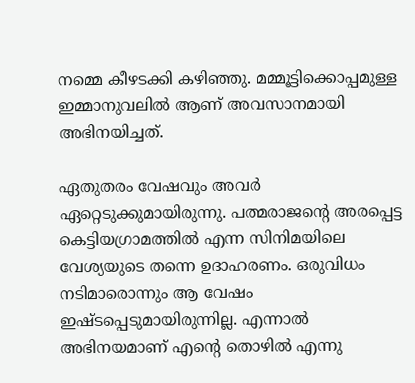നമ്മെ കീഴടക്കി കഴിഞ്ഞു. മമ്മൂട്ടിക്കൊപ്പമുള്ള ഇമ്മാനുവലില്‍ ആണ് അവസാനമായി അഭിനയിച്ചത്.

ഏതുതരം വേഷവും അവര്‍ ഏറ്റെടുക്കുമായിരുന്നു. പത്മരാജന്റെ അരപ്പെട്ട കെട്ടിയഗ്രാമത്തില്‍ എന്ന സിനിമയിലെ വേശ്യയുടെ തന്നെ ഉദാഹരണം. ഒരുവിധം നടിമാരൊന്നും ആ വേഷം ഇഷ്ടപ്പെടുമായിരുന്നില്ല. എന്നാല്‍ അഭിനയമാണ് എന്റെ തൊഴില്‍ എന്നു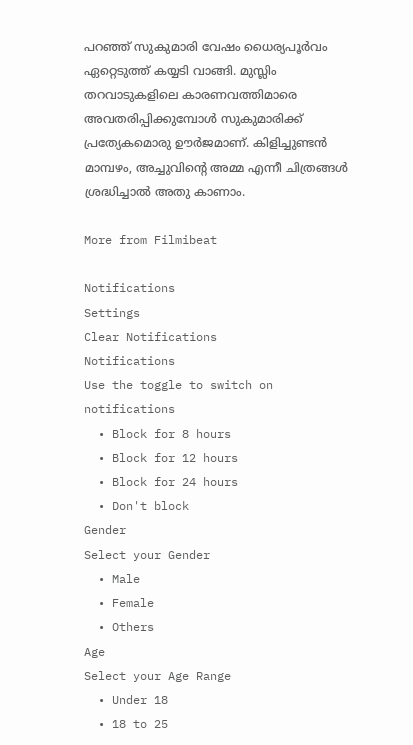പറഞ്ഞ് സുകുമാരി വേഷം ധൈര്യപൂര്‍വം ഏറ്റെടുത്ത് കയ്യടി വാങ്ങി. മുസ്ലിം തറവാടുകളിലെ കാരണവത്തിമാരെ അവതരിപ്പിക്കുമ്പോള്‍ സുകുമാരിക്ക് പ്രത്യേകമൊരു ഊര്‍ജമാണ്. കിളിച്ചുണ്ടന്‍ മാമ്പഴം, അച്ചുവിന്റെ അമ്മ എന്നീ ചിത്രങ്ങള്‍ ശ്രദ്ധിച്ചാല്‍ അതു കാണാം.

More from Filmibeat

Notifications
Settings
Clear Notifications
Notifications
Use the toggle to switch on notifications
  • Block for 8 hours
  • Block for 12 hours
  • Block for 24 hours
  • Don't block
Gender
Select your Gender
  • Male
  • Female
  • Others
Age
Select your Age Range
  • Under 18
  • 18 to 25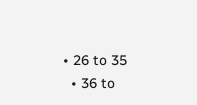• 26 to 35
  • 36 to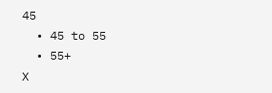45
  • 45 to 55
  • 55+
X